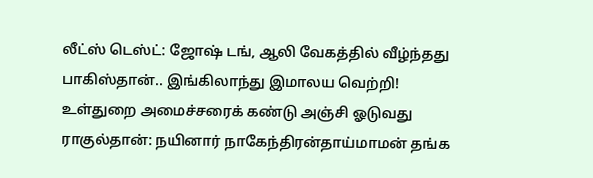லீட்ஸ் டெஸ்ட்: ஜோஷ் டங், ஆலி வேகத்தில் வீழ்ந்தது பாகிஸ்தான்.. இங்கிலாந்து இமாலய வெற்றி! உள்துறை அமைச்சரைக் கண்டு அஞ்சி ஓடுவது ராகுல்தான்: நயினார் நாகேந்திரன்தாய்மாமன் தங்க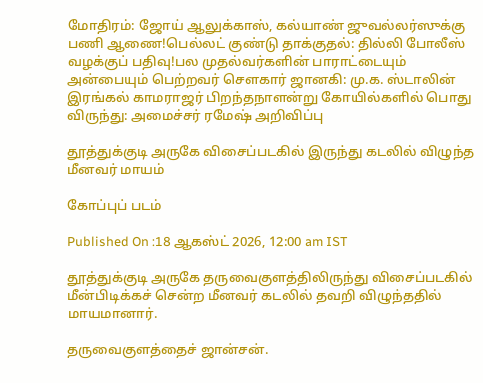மோதிரம்: ஜோய் ஆலுக்காஸ், கல்யாண் ஜுவல்லர்ஸுக்கு பணி ஆணை!பெல்லட் குண்டு தாக்குதல்: தில்லி போலீஸ் வழக்குப் பதிவு!பல முதல்வர்களின் பாராட்டையும் அன்பையும் பெற்றவர் சௌகார் ஜானகி: மு.க. ஸ்டாலின் இரங்கல் காமராஜர் பிறந்தநாளன்று கோயில்களில் பொது விருந்து: அமைச்சர் ரமேஷ் அறிவிப்பு

தூத்துக்குடி அருகே விசைப்படகில் இருந்து கடலில் விழுந்த மீனவர் மாயம்

கோப்புப் படம்

Published On :18 ஆகஸ்ட் 2026, 12:00 am IST

தூத்துக்குடி அருகே தருவைகுளத்திலிருந்து விசைப்படகில் மீன்பிடிக்கச் சென்ற மீனவர் கடலில் தவறி விழுந்ததில் மாயமானார்.

தருவைகுளத்தைச் ஜான்சன்.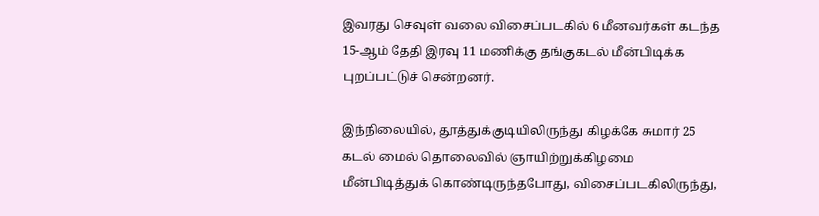இவரது செவுள் வலை விசைப்படகில் 6 மீனவர்கள் கடந்த 15-ஆம் தேதி இரவு 11 மணிக்கு தங்குகடல் மீன்பிடிக்க புறப்பட்டுச் சென்றனர்.

இந்நிலையில், தூத்துக்குடியிலிருந்து கிழக்கே சுமார் 25 கடல் மைல் தொலைவில் ஞாயிற்றுக்கிழமை மீன்பிடித்துக் கொண்டிருந்தபோது, விசைப்படகிலிருந்து,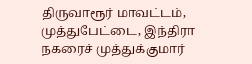திருவாரூர் மாவட்டம், முத்துபேட்டை, இந்திரா நகரைச் முத்துக்குமார்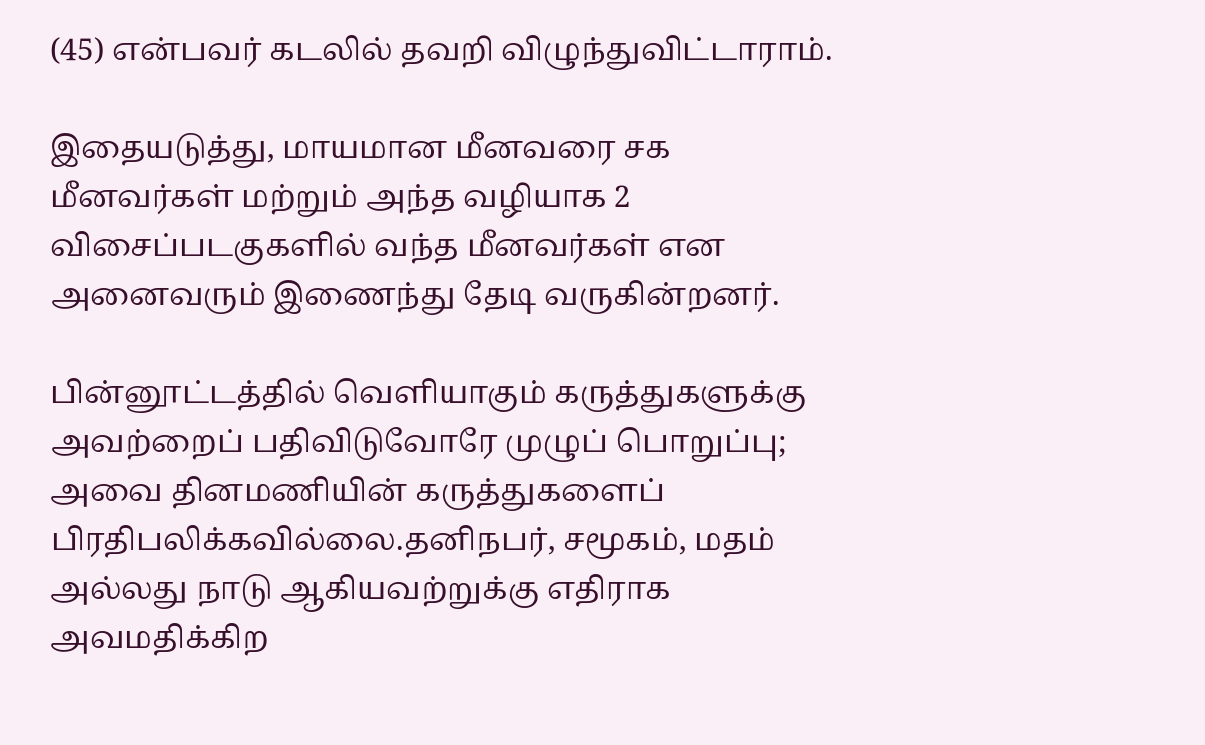(45) என்பவர் கடலில் தவறி விழுந்துவிட்டாராம்.

இதையடுத்து, மாயமான மீனவரை சக மீனவர்கள் மற்றும் அந்த வழியாக 2 விசைப்படகுகளில் வந்த மீனவர்கள் என அனைவரும் இணைந்து தேடி வருகின்றனர்.

பின்னூட்டத்தில் வெளியாகும் கருத்துகளுக்கு அவற்றைப் பதிவிடுவோரே முழுப் பொறுப்பு; அவை தினமணியின் கருத்துகளைப் பிரதிபலிக்கவில்லை.தனிநபர், சமூகம், மதம் அல்லது நாடு ஆகியவற்றுக்கு எதிராக அவமதிக்கிற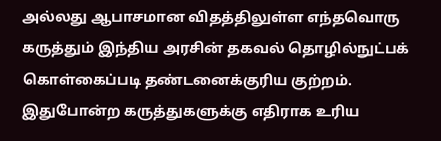அல்லது ஆபாசமான விதத்திலுள்ள எந்தவொரு கருத்தும் இந்திய அரசின் தகவல் தொழில்நுட்பக் கொள்கைப்படி தண்டனைக்குரிய குற்றம். இதுபோன்ற கருத்துகளுக்கு எதிராக உரிய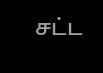சட்ட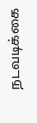நடவடிக்கை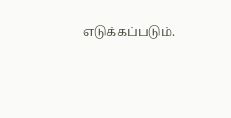எடுக்கப்படும்.